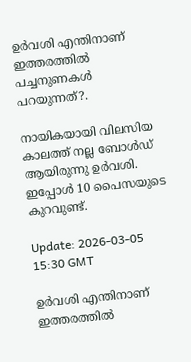ഉർവശി എന്തിനാണ് ഇത്തരത്തിൽ പച്ചനുണകൾ പറയുന്നത്?.

നായികയായി വിലസിയ കാലത്ത് നല്ല ബോൾഡ് ആയിരുന്നു ഉർവശി. ഇപ്പോൾ 10 പൈസയുടെ കുറവുണ്ട്.

Update: 2026-03-05 15:30 GMT

ഉർവശി എന്തിനാണ് ഇത്തരത്തിൽ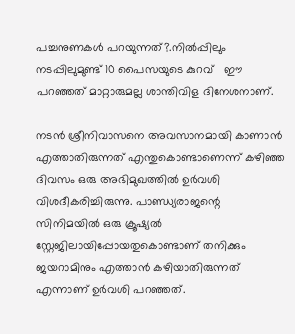പച്ചനുണകൾ പറയുന്നത്?.നിൽപ്പിലും നടപ്പിലുമുണ്ട് 10 പൈസയുടെ കുറവ്   ഈ പറഞ്ഞത് മാറ്റാരുമല്ല ശാന്തിവിള ദിനേശനാണ്.

നടൻ ശ്രീനിവാസനെ അവസാനമായി കാണാൻ എത്താതിരുന്നത് എന്തുകൊണ്ടാണെന്ന് കഴിഞ്ഞ ദിവസം ഒരു അഭിമുഖത്തിൽ ഉർവശി വിശദീകരിച്ചിരുന്നു. പാണ്ഡ്യരാജന്റെ സിനിമയില്‍ ഒരു ക്രൂഷ്യല്‍ സ്റ്റേജിലായിപ്പോയതുകൊണ്ടാണ് തനിക്കും ജയറാമിനും എത്താൻ കഴിയാതിരുന്നത് എന്നാണ് ഉർവശി പറഞ്ഞത്.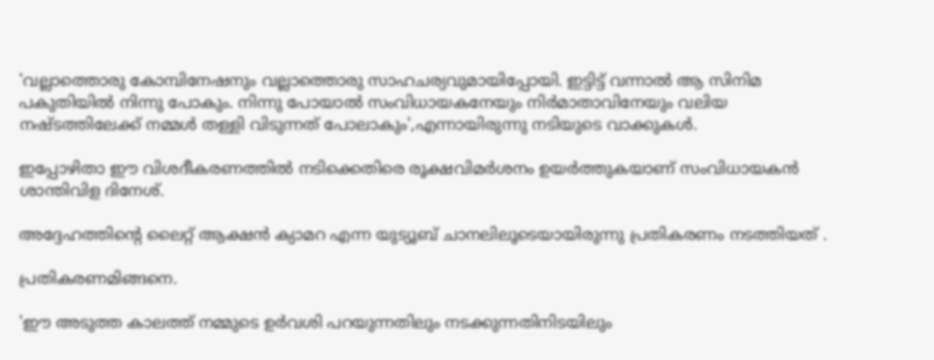'വല്ലാത്തൊരു കോമ്പിനേഷനും വല്ലാത്തൊരു സാഹചര്യവുമായിപ്പോയി. ഇട്ടിട്ട് വന്നാല്‍ ആ സിനിമ പകുതിയില്‍ നിന്നു പോകും. നിന്നു പോയാല്‍ സംവിധായകനേയും നിര്‍മാതാവിനേയും വലിയ നഷ്ടത്തിലേക്ക് നമ്മള്‍ തള്ളി വിടുന്നത് പോലാകും',എന്നായിരുന്നു നടിയുടെ വാക്കുകൾ.

ഇപ്പോഴിതാ ഈ വിശദീകരണത്തിൽ നടിക്കെതിരെ രൂക്ഷവിമർശനം ഉയർത്തുകയാണ് സംവിധായകൻ ശാന്തിവിള ദിനേശ്.

അദ്ദേഹത്തിൻ്റെ ലൈറ്റ് ആക്ഷൻ ക്യാമറ എന്ന യുട്യൂബ് ചാനലിലൂടെയായിരുന്നു പ്രതികരണം നടത്തിയത് .

പ്രതികരണമിങ്ങനെ.

'ഈ അടുത്ത കാലത്ത് നമ്മുടെ ഉർവശി പറയുന്നതിലും നടക്കുന്നതിനിടയിലും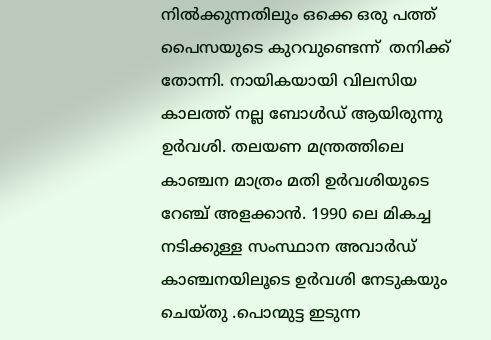നിൽക്കുന്നതിലും ഒക്കെ ഒരു പത്ത് പൈസയുടെ കുറവുണ്ടെന്ന്  തനിക്ക് തോന്നി. നായികയായി വിലസിയ കാലത്ത് നല്ല ബോൾഡ് ആയിരുന്നു ഉർവശി. തലയണ മന്ത്രത്തിലെ കാഞ്ചന മാത്രം മതി ഉർവശിയുടെ റേഞ്ച് അളക്കാൻ. 1990 ലെ മികച്ച നടിക്കുള്ള സംസ്ഥാന അവാർഡ് കാഞ്ചനയിലൂടെ ഉർവശി നേടുകയും ചെയ്തു .പൊന്മുട്ട ഇടുന്ന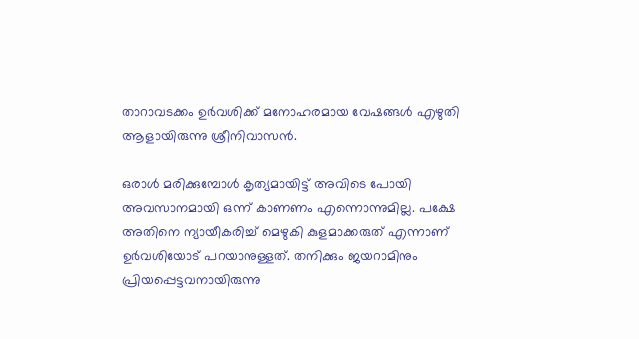താറാവടക്കം ഉർവശിക്ക് മനോഹരമായ വേഷങ്ങൾ എഴുതി ആളായിരുന്നു ശ്രീനിവാസൻ.

ഒരാൾ മരിക്കുമ്പോൾ കൃത്യമായിട്ട് അവിടെ പോയി അവസാനമായി ഒന്ന് കാണണം എന്നൊന്നുമില്ല. പക്ഷേ അതിനെ ന്യായീകരിച്ച് മെഴുകി കുളമാക്കരുത് എന്നാണ് ഉർവശിയോട് പറയാനുള്ളത്. തനിക്കും ജയറാമിനും പ്രിയപ്പെട്ടവനായിരുന്നു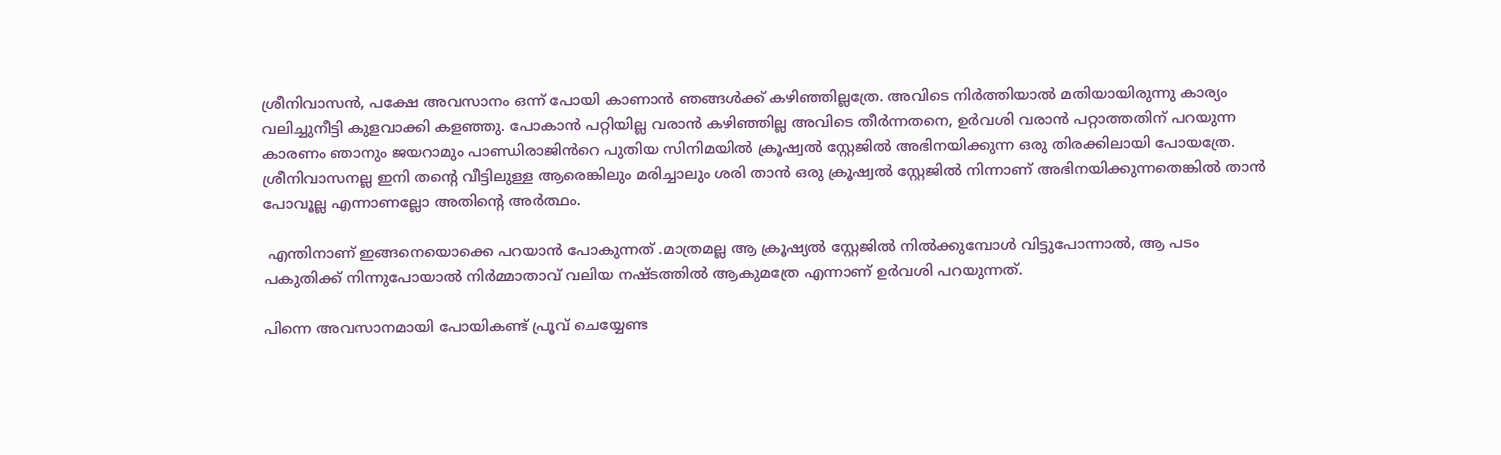ശ്രീനിവാസൻ, പക്ഷേ അവസാനം ഒന്ന് പോയി കാണാൻ ഞങ്ങൾക്ക് കഴിഞ്ഞില്ലത്രേ. അവിടെ നിർത്തിയാൽ മതിയായിരുന്നു കാര്യം വലിച്ചുനീട്ടി കുളവാക്കി കളഞ്ഞു. പോകാൻ പറ്റിയില്ല വരാൻ കഴിഞ്ഞില്ല അവിടെ തീർന്നതനെ, ഉർവശി വരാൻ പറ്റാത്തതിന് പറയുന്ന കാരണം ഞാനും ജയറാമും പാണ്ഡിരാജിൻറെ പുതിയ സിനിമയിൽ ക്രൂഷ്വൽ സ്റ്റേജിൽ അഭിനയിക്കുന്ന ഒരു തിരക്കിലായി പോയത്രേ. ശ്രീനിവാസനല്ല ഇനി തന്റെ വീട്ടിലുള്ള ആരെങ്കിലും മരിച്ചാലും ശരി താൻ ഒരു ക്രൂഷ്വൽ സ്റ്റേജിൽ നിന്നാണ് അഭിനയിക്കുന്നതെങ്കിൽ താൻ പോവൂല്ല എന്നാണല്ലോ അതിന്റെ അർത്ഥം.

 എന്തിനാണ് ഇങ്ങനെയൊക്കെ പറയാൻ പോകുന്നത് .മാത്രമല്ല ആ ക്രൂഷ്യൽ സ്റ്റേജിൽ നിൽക്കുമ്പോൾ വിട്ടുപോന്നാൽ, ആ പടം പകുതിക്ക് നിന്നുപോയാൽ നിർമ്മാതാവ് വലിയ നഷ്ടത്തിൽ ആകുമത്രേ എന്നാണ് ഉർവശി പറയുന്നത്.

പിന്നെ അവസാനമായി പോയികണ്ട് പ്രൂവ് ചെയ്യേണ്ട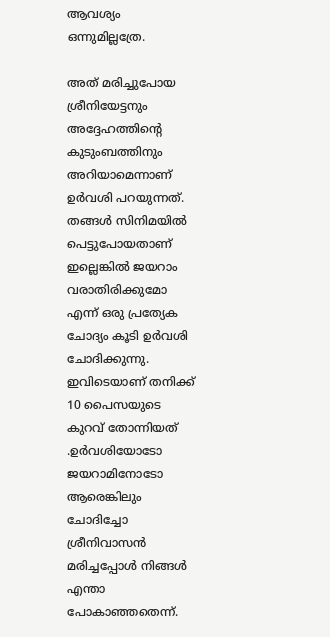ആവശ്യം ഒന്നുമില്ലത്രേ.

അത് മരിച്ചുപോയ ശ്രീനിയേട്ടനും അദ്ദേഹത്തിന്റെ കുടുംബത്തിനും അറിയാമെന്നാണ് ഉർവശി പറയുന്നത്. തങ്ങൾ സിനിമയിൽ പെട്ടുപോയതാണ് ഇല്ലെങ്കിൽ ജയറാം വരാതിരിക്കുമോ എന്ന് ഒരു പ്രത്യേക ചോദ്യം കൂടി ഉർവശി ചോദിക്കുന്നു. ഇവിടെയാണ് തനിക്ക് 10 പൈസയുടെ കുറവ് തോന്നിയത് .ഉർവശിയോടോ ജയറാമിനോടോ ആരെങ്കിലും ചോദിച്ചോ ശ്രീനിവാസൻ മരിച്ചപ്പോൾ നിങ്ങൾ എന്താ പോകാഞ്ഞതെന്ന്.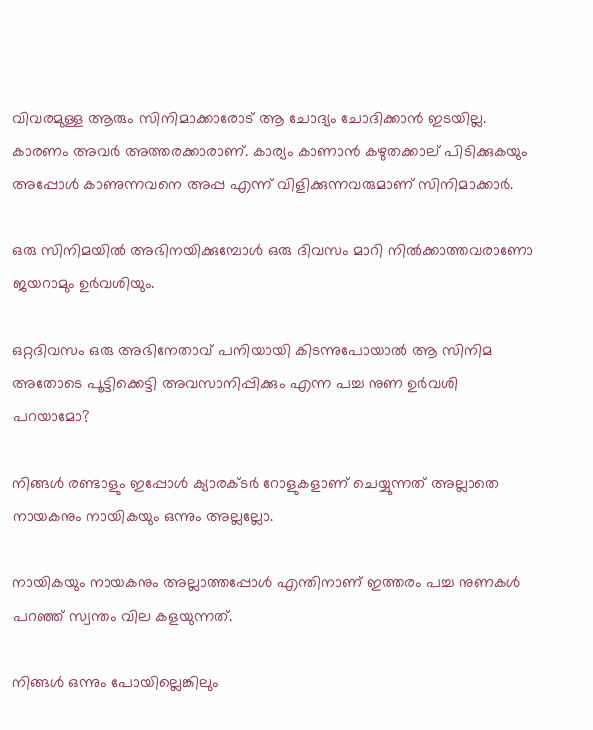വിവരമുള്ള ആരും സിനിമാക്കാരോട് ആ ചോദ്യം ചോദിക്കാൻ ഇടയില്ല. കാരണം അവർ അത്തരക്കാരാണ്. കാര്യം കാണാൻ കഴുതക്കാല് പിടിക്കുകയും അപ്പോൾ കാണുന്നവനെ അപ്പ എന്ന് വിളിക്കുന്നവരുമാണ് സിനിമാക്കാർ.

ഒരു സിനിമയിൽ അഭിനയിക്കുമ്പോൾ ഒരു ദിവസം മാറി നിൽക്കാത്തവരാണോ ജയറാമും ഉർവശിയും.

ഒറ്റദിവസം ഒരു അഭിനേതാവ് പനിയായി കിടന്നുപോയാൽ ആ സിനിമ അതോടെ പൂട്ടിക്കെട്ടി അവസാനിപ്പിക്കും എന്ന പച്ച നുണ ഉർവശി പറയാമോ?

നിങ്ങൾ രണ്ടാളും ഇപ്പോൾ ക്യാരക്ടർ റോളുകളാണ് ചെയ്യുന്നത് അല്ലാതെ നായകനും നായികയും ഒന്നും അല്ലല്ലോ.

നായികയും നായകനും അല്ലാത്തപ്പോൾ എന്തിനാണ് ഇത്തരം പച്ച നുണകൾ പറഞ്ഞ് സ്വന്തം വില കളയുന്നത്.

നിങ്ങൾ ഒന്നും പോയില്ലെങ്കിലും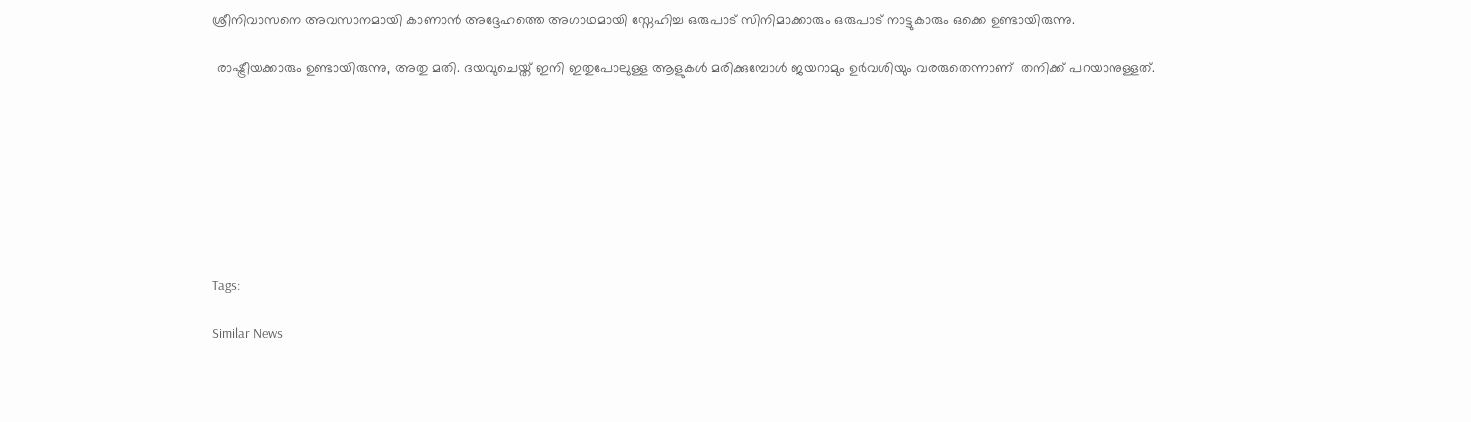ശ്രീനിവാസനെ അവസാനമായി കാണാൻ അദ്ദേഹത്തെ അഗാഥമായി സ്നേഹിച്ച ഒരുപാട് സിനിമാക്കാരും ഒരുപാട് നാട്ടുകാരും ഒക്കെ ഉണ്ടായിരുന്നു.

 രാഷ്ട്രീയക്കാരും ഉണ്ടായിരുന്നു, അതു മതി. ദയവുചെയ്ത് ഇനി ഇതുപോലുള്ള ആളുകൾ മരിക്കുമ്പോൾ ജയറാമും ഉർവശിയും വരരുതെന്നാണ്  തനിക്ക് പറയാനുള്ളത്.








Tags:

Similar News